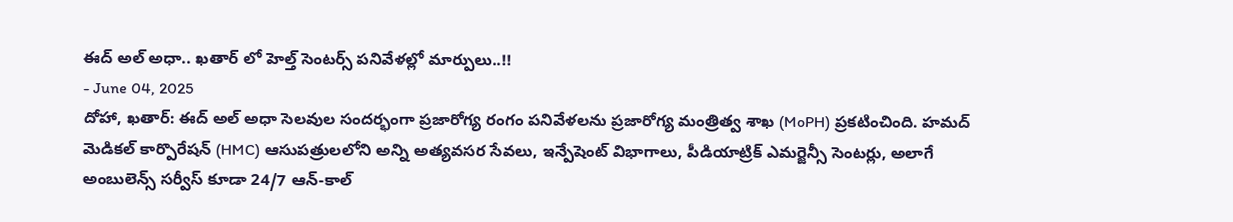ఈద్ అల్ అధా.. ఖతార్ లో హెల్త్ సెంటర్స్ పనివేళల్లో మార్పులు..!!
- June 04, 2025
దోహా, ఖతార్: ఈద్ అల్ అధా సెలవుల సందర్భంగా ప్రజారోగ్య రంగం పనివేళలను ప్రజారోగ్య మంత్రిత్వ శాఖ (MoPH) ప్రకటించింది. హమద్ మెడికల్ కార్పొరేషన్ (HMC) ఆసుపత్రులలోని అన్ని అత్యవసర సేవలు, ఇన్పేషెంట్ విభాగాలు, పీడియాట్రిక్ ఎమర్జెన్సీ సెంటర్లు, అలాగే అంబులెన్స్ సర్వీస్ కూడా 24/7 ఆన్-కాల్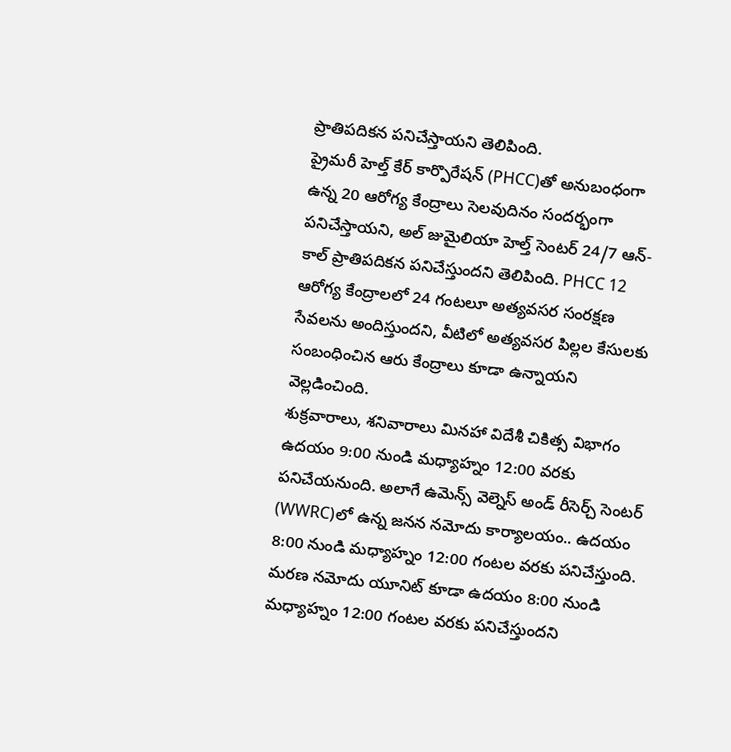ప్రాతిపదికన పనిచేస్తాయని తెలిపింది.
ప్రైమరీ హెల్త్ కేర్ కార్పొరేషన్ (PHCC)తో అనుబంధంగా ఉన్న 20 ఆరోగ్య కేంద్రాలు సెలవుదినం సందర్భంగా పనిచేస్తాయని, అల్ జుమైలియా హెల్త్ సెంటర్ 24/7 ఆన్-కాల్ ప్రాతిపదికన పనిచేస్తుందని తెలిపింది. PHCC 12 ఆరోగ్య కేంద్రాలలో 24 గంటలూ అత్యవసర సంరక్షణ సేవలను అందిస్తుందని, వీటిలో అత్యవసర పిల్లల కేసులకు సంబంధించిన ఆరు కేంద్రాలు కూడా ఉన్నాయని వెల్లడించింది.
శుక్రవారాలు, శనివారాలు మినహా విదేశీ చికిత్స విభాగం ఉదయం 9:00 నుండి మధ్యాహ్నం 12:00 వరకు పనిచేయనుంది. అలాగే ఉమెన్స్ వెల్నెస్ అండ్ రీసెర్చ్ సెంటర్ (WWRC)లో ఉన్న జనన నమోదు కార్యాలయం.. ఉదయం 8:00 నుండి మధ్యాహ్నం 12:00 గంటల వరకు పనిచేస్తుంది. మరణ నమోదు యూనిట్ కూడా ఉదయం 8:00 నుండి మధ్యాహ్నం 12:00 గంటల వరకు పనిచేస్తుందని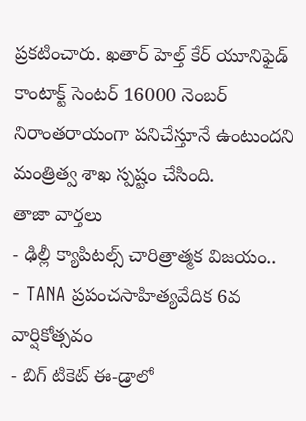ప్రకటించారు. ఖతార్ హెల్త్ కేర్ యూనిఫైడ్ కాంటాక్ట్ సెంటర్ 16000 నెంబర్ నిరాంతరాయంగా పనిచేస్తూనే ఉంటుందని మంత్రిత్వ శాఖ స్పష్టం చేసింది.
తాజా వార్తలు
- ఢిల్లీ క్యాపిటల్స్ చారిత్రాత్మక విజయం..
- TANA ప్రపంచసాహిత్యవేదిక 6వ వార్షికోత్సవం
- బిగ్ టికెట్ ఈ-డ్రాలో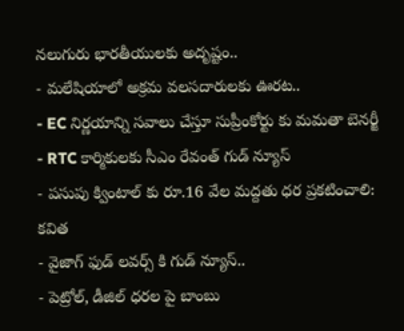నలుగురు భారతీయులకు అదృష్టం..
- మలేషియాలో అక్రమ వలసదారులకు ఊరట..
- EC నిర్ణయాన్ని సవాలు చేస్తూ సుప్రీంకోర్టు కు మమతా బెనర్జీ
- RTC కార్మికులకు సీఎం రేవంత్ గుడ్ న్యూస్
- పసుపు క్వింటాల్ కు రూ.16 వేల మద్దతు ధర ప్రకటించాలి: కవిత
- వైజాగ్ ఫుడ్ లవర్స్ కి గుడ్ న్యూస్..
- పెట్రోల్, డీజిల్ ధరల పై బాంబు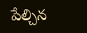పేల్చిన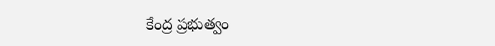కేంద్ర ప్రభుత్వం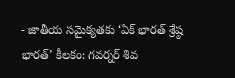- జాతీయ సమైక్యతకు ‘ఏక్ భారత్ శ్రేష్ఠ భారత్’ కీలకం: గవర్నర్ శివ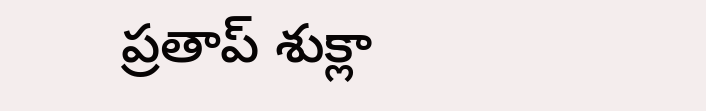ప్రతాప్ శుక్లా